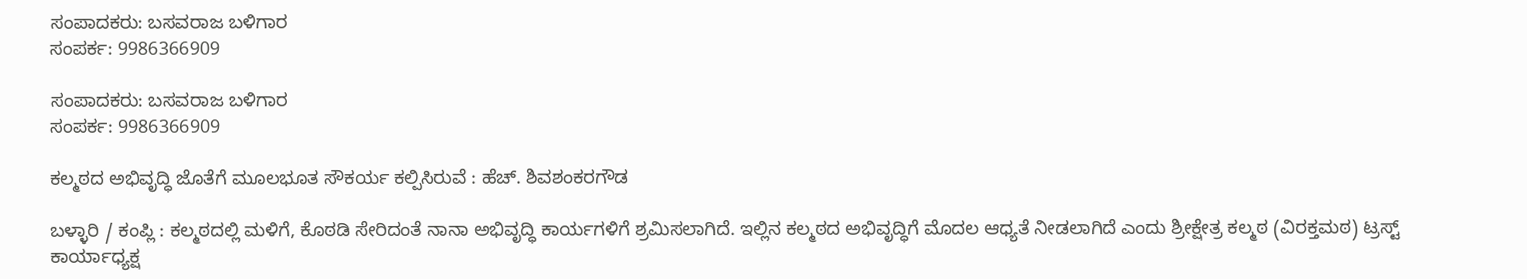ಸಂಪಾದಕರು: ಬಸವರಾಜ ಬಳಿಗಾರ
ಸಂಪರ್ಕ: 9986366909

ಸಂಪಾದಕರು: ಬಸವರಾಜ ಬಳಿಗಾರ
ಸಂಪರ್ಕ: 9986366909

ಕಲ್ಮಠದ ಅಭಿವೃದ್ಧಿ ಜೊತೆಗೆ ಮೂಲಭೂತ ಸೌಕರ್ಯ ಕಲ್ಪಿಸಿರುವೆ : ಹೆಚ್. ಶಿವಶಂಕರಗೌಡ

ಬಳ್ಳಾರಿ / ಕಂಪ್ಲಿ : ಕಲ್ಮಠದಲ್ಲಿ ಮಳಿಗೆ, ಕೊಠಡಿ ಸೇರಿದಂತೆ ನಾನಾ ಅಭಿವೃದ್ಧಿ ಕಾರ್ಯಗಳಿಗೆ ಶ್ರಮಿಸಲಾಗಿದೆ. ಇಲ್ಲಿನ ಕಲ್ಮಠದ ಅಭಿವೃದ್ಧಿಗೆ ಮೊದಲ ಆಧ್ಯತೆ ನೀಡಲಾಗಿದೆ ಎಂದು ಶ್ರೀಕ್ಷೇತ್ರ ಕಲ್ಮಠ (ವಿರಕ್ತಮಠ) ಟ್ರಸ್ಟ್ ಕಾರ್ಯಾಧ್ಯಕ್ಷ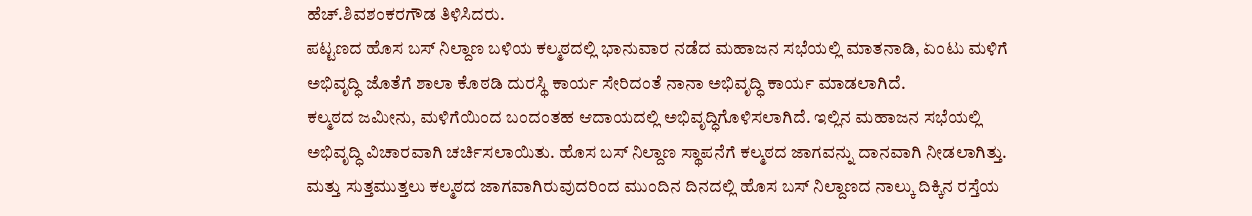ಹೆಚ್.ಶಿವಶಂಕರಗೌಡ ತಿಳಿಸಿದರು.
ಪಟ್ಟಣದ ಹೊಸ ಬಸ್ ನಿಲ್ದಾಣ ಬಳಿಯ ಕಲ್ಮಠದಲ್ಲಿ ಭಾನುವಾರ ನಡೆದ ಮಹಾಜನ ಸಭೆಯಲ್ಲಿ ಮಾತನಾಡಿ, ಏಂಟು ಮಳಿಗೆ ಅಭಿವೃದ್ಧಿ ಜೊತೆಗೆ ಶಾಲಾ ಕೊಠಡಿ ದುರಸ್ಥಿ ಕಾರ್ಯ ಸೇರಿದಂತೆ ನಾನಾ ಅಭಿವೃದ್ಧಿ ಕಾರ್ಯ ಮಾಡಲಾಗಿದೆ.
ಕಲ್ಮಠದ ಜಮೀನು, ಮಳಿಗೆಯಿಂದ ಬಂದಂತಹ ಆದಾಯದಲ್ಲಿ ಅಭಿವೃದ್ಧಿಗೊಳಿಸಲಾಗಿದೆ. ಇಲ್ಲಿನ ಮಹಾಜನ ಸಭೆಯಲ್ಲಿ ಅಭಿವೃದ್ಧಿ ವಿಚಾರವಾಗಿ ಚರ್ಚಿಸಲಾಯಿತು. ಹೊಸ ಬಸ್ ನಿಲ್ದಾಣ ಸ್ಥಾಪನೆಗೆ ಕಲ್ಮಠದ ಜಾಗವನ್ನು ದಾನವಾಗಿ ನೀಡಲಾಗಿತ್ತು. ಮತ್ತು ಸುತ್ತಮುತ್ತಲು ಕಲ್ಮಠದ ಜಾಗವಾಗಿರುವುದರಿಂದ ಮುಂದಿನ ದಿನದಲ್ಲಿ ಹೊಸ ಬಸ್ ನಿಲ್ದಾಣದ ನಾಲ್ಕು ದಿಕ್ಕಿನ ರಸ್ತೆಯ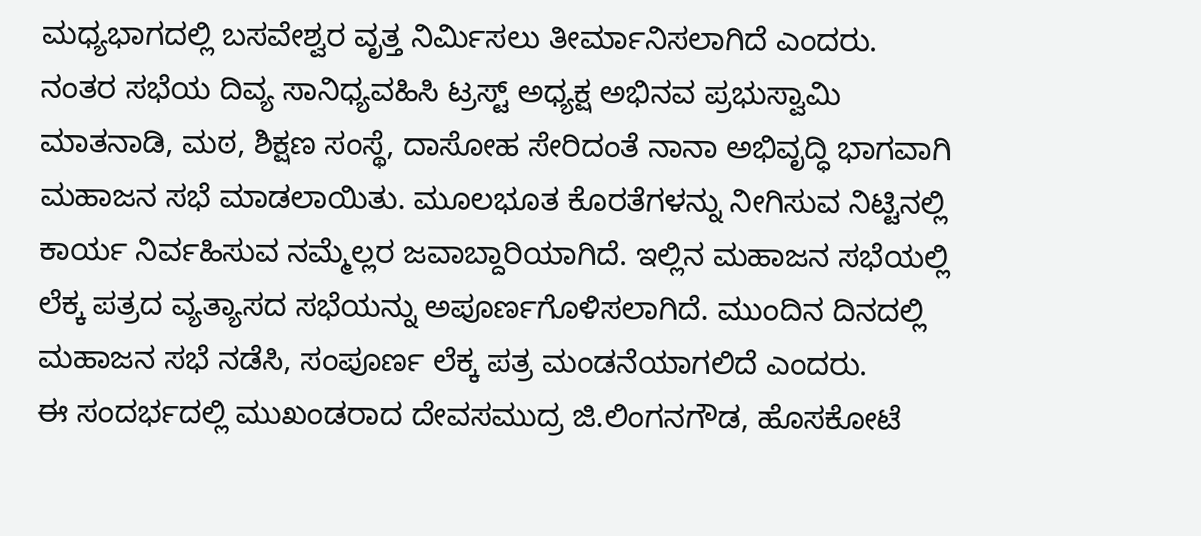ಮಧ್ಯಭಾಗದಲ್ಲಿ ಬಸವೇಶ್ವರ ವೃತ್ತ ನಿರ್ಮಿಸಲು ತೀರ್ಮಾನಿಸಲಾಗಿದೆ ಎಂದರು.
ನಂತರ ಸಭೆಯ ದಿವ್ಯ ಸಾನಿಧ್ಯವಹಿಸಿ ಟ್ರಸ್ಟ್ ಅಧ್ಯಕ್ಷ ಅಭಿನವ ಪ್ರಭುಸ್ವಾಮಿ ಮಾತನಾಡಿ, ಮಠ, ಶಿಕ್ಷಣ ಸಂಸ್ಥೆ, ದಾಸೋಹ ಸೇರಿದಂತೆ ನಾನಾ ಅಭಿವೃದ್ಧಿ ಭಾಗವಾಗಿ ಮಹಾಜನ ಸಭೆ ಮಾಡಲಾಯಿತು. ಮೂಲಭೂತ ಕೊರತೆಗಳನ್ನು ನೀಗಿಸುವ ನಿಟ್ಟಿನಲ್ಲಿ ಕಾರ್ಯ ನಿರ್ವಹಿಸುವ ನಮ್ಮೆಲ್ಲರ ಜವಾಬ್ದಾರಿಯಾಗಿದೆ. ಇಲ್ಲಿನ ಮಹಾಜನ ಸಭೆಯಲ್ಲಿ ಲೆಕ್ಕ ಪತ್ರದ ವ್ಯತ್ಯಾಸದ ಸಭೆಯನ್ನು ಅಪೂರ್ಣಗೊಳಿಸಲಾಗಿದೆ. ಮುಂದಿನ ದಿನದಲ್ಲಿ ಮಹಾಜನ ಸಭೆ ನಡೆಸಿ, ಸಂಪೂರ್ಣ ಲೆಕ್ಕ ಪತ್ರ ಮಂಡನೆಯಾಗಲಿದೆ ಎಂದರು.
ಈ ಸಂದರ್ಭದಲ್ಲಿ ಮುಖಂಡರಾದ ದೇವಸಮುದ್ರ ಜಿ.ಲಿಂಗನಗೌಡ, ಹೊಸಕೋಟೆ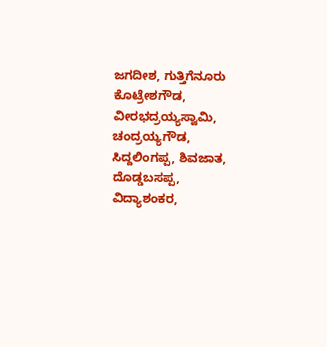ಜಗದೀಶ, ಗುತ್ತಿಗೆನೂರು ಕೊಟ್ರೇಶಗೌಡ, ವೀರಭದ್ರಯ್ಯಸ್ವಾಮಿ, ಚಂದ್ರಯ್ಯಗೌಡ, ಸಿದ್ದಲಿಂಗಪ್ಪ, ಶಿವಜಾತ, ದೊಡ್ಡಬಸಪ್ಪ, ವಿದ್ಯಾಶಂಕರ,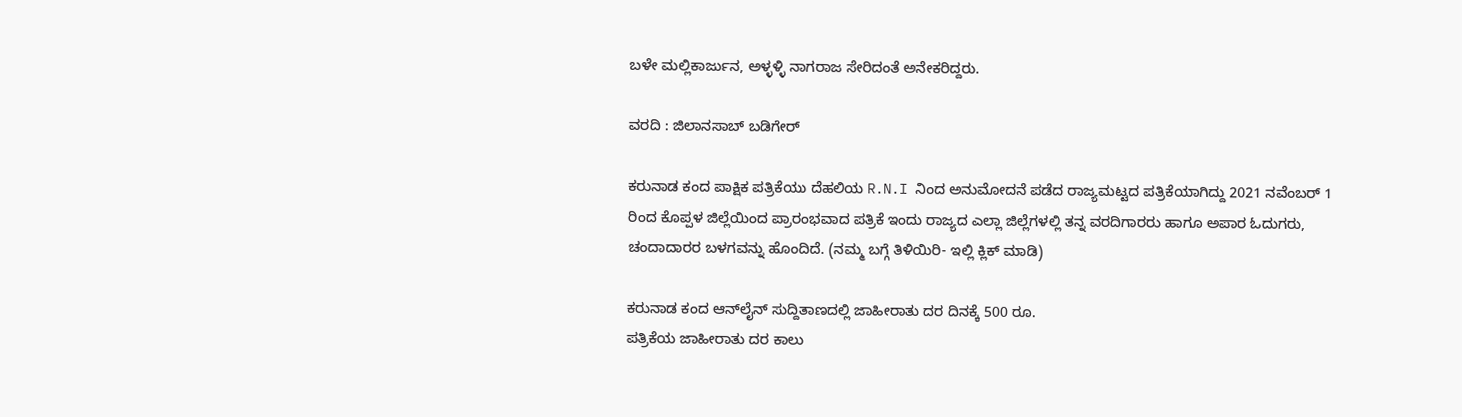ಬಳೇ ಮಲ್ಲಿಕಾರ್ಜುನ, ಅಳ್ಳಳ್ಳಿ ನಾಗರಾಜ ಸೇರಿದಂತೆ ಅನೇಕರಿದ್ದರು.

ವರದಿ : ಜಿಲಾನಸಾಬ್ ಬಡಿಗೇರ್

ಕರುನಾಡ ಕಂದ ಪಾಕ್ಷಿಕ ಪತ್ರಿಕೆಯು ದೆಹಲಿಯ R.N.I ನಿಂದ ಅನುಮೋದನೆ ಪಡೆದ ರಾಜ್ಯಮಟ್ಟದ ಪತ್ರಿಕೆಯಾಗಿದ್ದು 2021 ನವೆಂಬರ್ 1 ರಿಂದ ಕೊಪ್ಪಳ ಜಿಲ್ಲೆಯಿಂದ ಪ್ರಾರಂಭವಾದ ಪತ್ರಿಕೆ ಇಂದು ರಾಜ್ಯದ ಎಲ್ಲಾ ಜಿಲ್ಲೆಗಳಲ್ಲಿ ತನ್ನ ವರದಿಗಾರರು ಹಾಗೂ ಅಪಾರ ಓದುಗರು, ಚಂದಾದಾರರ ಬಳಗವನ್ನು ಹೊಂದಿದೆ. (ನಮ್ಮ ಬಗ್ಗೆ ತಿಳಿಯಿರಿ- ಇಲ್ಲಿ ಕ್ಲಿಕ್‌ ಮಾಡಿ)

ಕರುನಾಡ ಕಂದ ಆನ್‌ಲೈನ್‌ ಸುದ್ದಿತಾಣದಲ್ಲಿ ಜಾಹೀರಾತು ದರ ದಿನಕ್ಕೆ 500 ರೂ.
ಪತ್ರಿಕೆಯ ಜಾಹೀರಾತು ದರ ಕಾಲು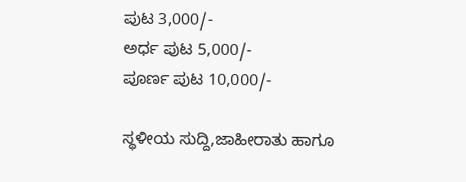ಪುಟ 3,000/-
ಅರ್ಧ ಪುಟ 5,000/-
ಪೂರ್ಣ ಪುಟ 10,000/-

ಸ್ಥಳೀಯ ಸುದ್ದಿ,ಜಾಹೀರಾತು ಹಾಗೂ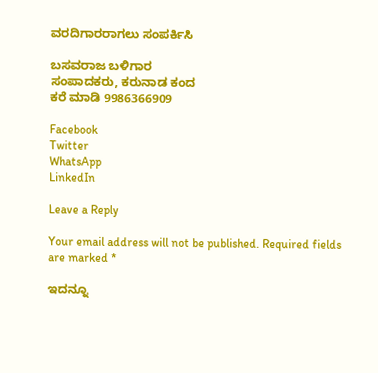ವರದಿಗಾರರಾಗಲು ಸಂಪರ್ಕಿಸಿ

ಬಸವರಾಜ ಬಳಿಗಾರ
ಸಂಪಾದಕರು, ಕರುನಾಡ ಕಂದ
ಕರೆ ಮಾಡಿ 9986366909

Facebook
Twitter
WhatsApp
LinkedIn

Leave a Reply

Your email address will not be published. Required fields are marked *

ಇದನ್ನೂ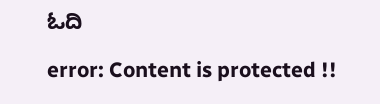ಓದಿ

error: Content is protected !!